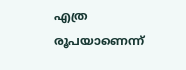എത്ര രൂപയാണെന്ന്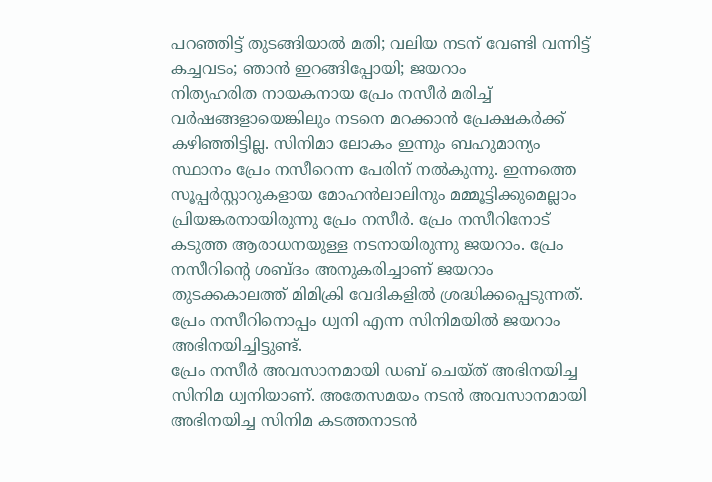പറഞ്ഞിട്ട് തുടങ്ങിയാൽ മതി; വലിയ നടന് വേണ്ടി വന്നിട്ട് കച്ചവടം; ഞാൻ ഇറങ്ങിപ്പോയി; ജയറാം
നിത്യഹരിത നായകനായ പ്രേം നസീർ മരിച്ച് വർഷങ്ങളായെങ്കിലും നടനെ മറക്കാൻ പ്രേക്ഷകർക്ക് കഴിഞ്ഞിട്ടില്ല. സിനിമാ ലോകം ഇന്നും ബഹുമാന്യം സ്ഥാനം പ്രേം നസീറെന്ന പേരിന് നൽകുന്നു. ഇന്നത്തെ സൂപ്പർസ്റ്റാറുകളായ മോഹൻലാലിനും മമ്മൂട്ടിക്കുമെല്ലാം പ്രിയങ്കരനായിരുന്നു പ്രേം നസീർ. പ്രേം നസീറിനോട് കടുത്ത ആരാധനയുള്ള നടനായിരുന്നു ജയറാം. പ്രേം നസീറിന്റെ ശബ്ദം അനുകരിച്ചാണ് ജയറാം തുടക്കകാലത്ത് മിമിക്രി വേദികളിൽ ശ്രദ്ധിക്കപ്പെടുന്നത്. പ്രേം നസീറിനൊപ്പം ധ്വനി എന്ന സിനിമയിൽ ജയറാം അഭിനയിച്ചിട്ടുണ്ട്.
പ്രേം നസീർ അവസാനമായി ഡബ് ചെയ്ത് അഭിനയിച്ച സിനിമ ധ്വനിയാണ്. അതേസമയം നടൻ അവസാനമായി അഭിനയിച്ച സിനിമ കടത്തനാടൻ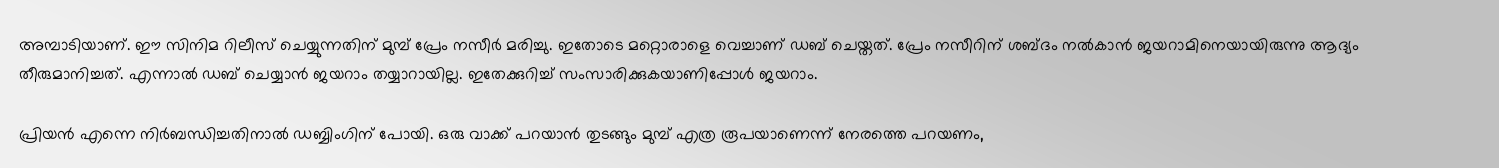അമ്പാടിയാണ്. ഈ സിനിമ റിലീസ് ചെയ്യുന്നതിന് മുമ്പ് പ്രേം നസീർ മരിച്ചു. ഇതോടെ മറ്റൊരാളെ വെച്ചാണ് ഡബ് ചെയ്തത്. പ്രേം നസീറിന് ശബ്ദം നൽകാൻ ജയറാമിനെയായിരുന്നു ആദ്യം തീരുമാനിച്ചത്. എന്നാൽ ഡബ് ചെയ്യാൻ ജയറാം തയ്യാറായില്ല. ഇതേക്കുറിച്ച് സംസാരിക്കുകയാണിപ്പോൾ ജയറാം.

പ്രിയൻ എന്നെ നിർബന്ധിച്ചതിനാൽ ഡബ്ബിംഗിന് പോയി. ഒരു വാക്ക് പറയാൻ തുടങ്ങും മുമ്പ് എത്ര രൂപയാണെന്ന് നേരത്തെ പറയണം,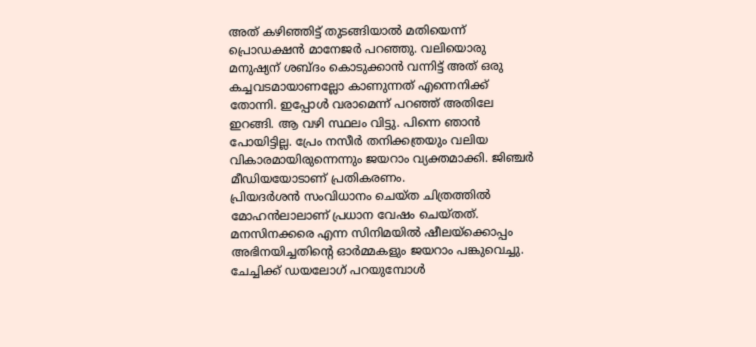അത് കഴിഞ്ഞിട്ട് തുടങ്ങിയാൽ മതിയെന്ന് പ്രൊഡക്ഷൻ മാനേജർ പറഞ്ഞു. വലിയൊരു മനുഷ്യന് ശബ്ദം കൊടുക്കാൻ വന്നിട്ട് അത് ഒരു കച്ചവടമായാണല്ലോ കാണുന്നത് എന്നെനിക്ക് തോന്നി. ഇപ്പോൾ വരാമെന്ന് പറഞ്ഞ് അതിലേ ഇറങ്ങി. ആ വഴി സ്ഥലം വിട്ടു. പിന്നെ ഞാൻ പോയിട്ടില്ല. പ്രേം നസീർ തനിക്കത്രയും വലിയ വികാരമായിരുന്നെന്നും ജയറാം വ്യക്തമാക്കി. ജിഞ്ചർ മീഡിയയോടാണ് പ്രതികരണം.
പ്രിയദർശൻ സംവിധാനം ചെയ്ത ചിത്രത്തിൽ മോഹൻലാലാണ് പ്രധാന വേഷം ചെയ്തത്. മനസിനക്കരെ എന്ന സിനിമയിൽ ഷീലയ്ക്കൊപ്പം അഭിനയിച്ചതിന്റെ ഓർമ്മകളും ജയറാം പങ്കുവെച്ചു. ചേച്ചിക്ക് ഡയലോഗ് പറയുമ്പോൾ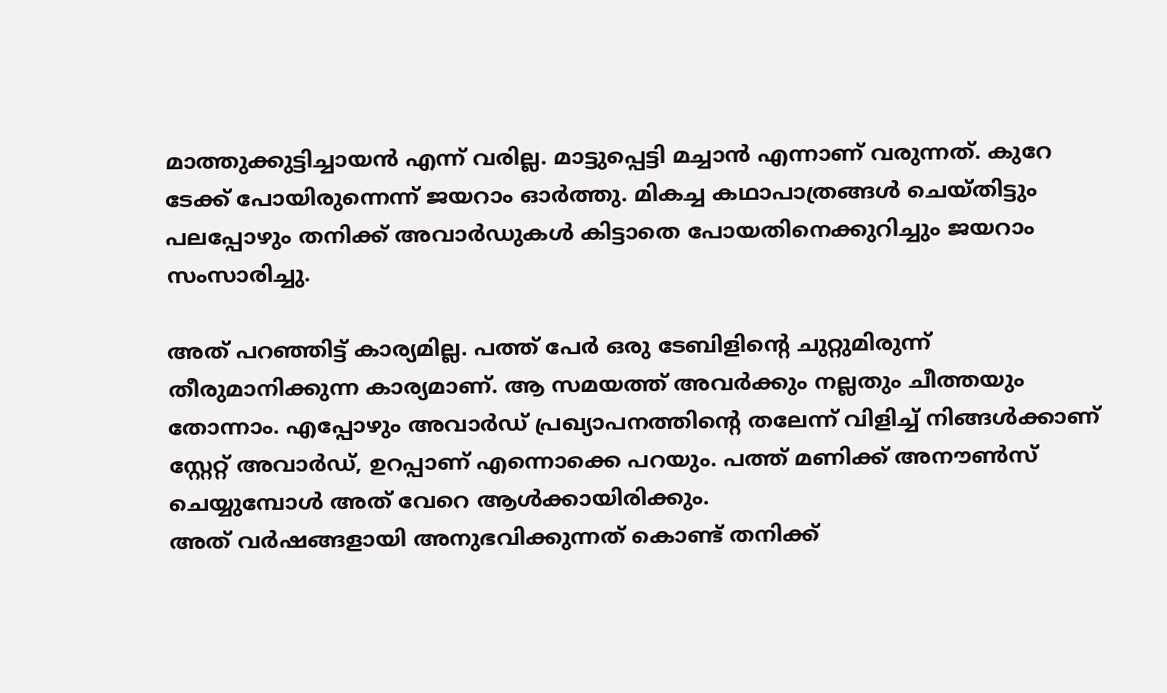മാത്തുക്കുട്ടിച്ചായൻ എന്ന് വരില്ല. മാട്ടുപ്പെട്ടി മച്ചാൻ എന്നാണ് വരുന്നത്. കുറേ ടേക്ക് പോയിരുന്നെന്ന് ജയറാം ഓർത്തു. മികച്ച കഥാപാത്രങ്ങൾ ചെയ്തിട്ടും പലപ്പോഴും തനിക്ക് അവാർഡുകൾ കിട്ടാതെ പോയതിനെക്കുറിച്ചും ജയറാം സംസാരിച്ചു.

അത് പറഞ്ഞിട്ട് കാര്യമില്ല. പത്ത് പേർ ഒരു ടേബിളിന്റെ ചുറ്റുമിരുന്ന് തീരുമാനിക്കുന്ന കാര്യമാണ്. ആ സമയത്ത് അവർക്കും നല്ലതും ചീത്തയും തോന്നാം. എപ്പോഴും അവാർഡ് പ്രഖ്യാപനത്തിന്റെ തലേന്ന് വിളിച്ച് നിങ്ങൾക്കാണ് സ്റ്റേറ്റ് അവാർഡ്, ഉറപ്പാണ് എന്നൊക്കെ പറയും. പത്ത് മണിക്ക് അനൗൺസ് ചെയ്യുമ്പോൾ അത് വേറെ ആൾക്കായിരിക്കും.
അത് വർഷങ്ങളായി അനുഭവിക്കുന്നത് കൊണ്ട് തനിക്ക്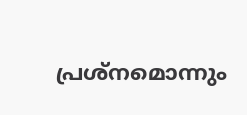പ്രശ്നമൊന്നും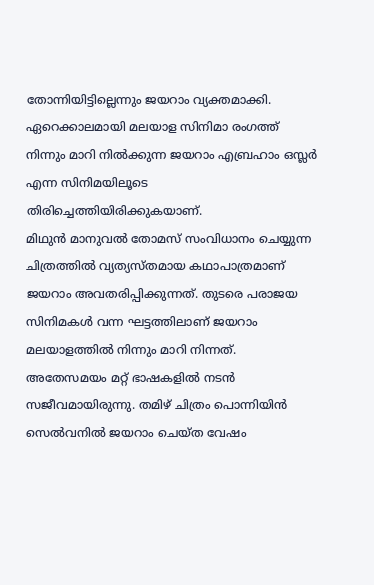തോന്നിയിട്ടില്ലെന്നും ജയറാം വ്യക്തമാക്കി. ഏറെക്കാലമായി മലയാള സിനിമാ രംഗത്ത് നിന്നും മാറി നിൽക്കുന്ന ജയറാം എബ്രഹാം ഒസ്ലർ എന്ന സിനിമയിലൂടെ തിരിച്ചെത്തിയിരിക്കുകയാണ്.
മിഥുൻ മാനുവൽ തോമസ് സംവിധാനം ചെയ്യുന്ന ചിത്രത്തിൽ വ്യത്യസ്തമായ കഥാപാത്രമാണ് ജയറാം അവതരിപ്പിക്കുന്നത്. തുടരെ പരാജയ സിനിമകൾ വന്ന ഘട്ടത്തിലാണ് ജയറാം മലയാളത്തിൽ നിന്നും മാറി നിന്നത്. അതേസമയം മറ്റ് ഭാഷകളിൽ നടൻ സജീവമായിരുന്നു. തമിഴ് ചിത്രം പൊന്നിയിൻ സെൽവനിൽ ജയറാം ചെയ്ത വേഷം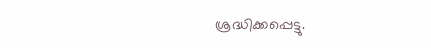ശ്രദ്ധിക്കപ്പെട്ടു.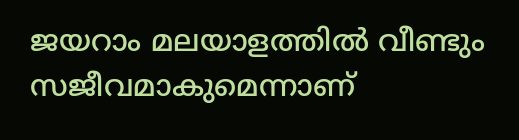ജയറാം മലയാളത്തിൽ വീണ്ടും സജീവമാകുമെന്നാണ്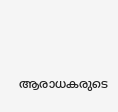ആരാധകരുടെ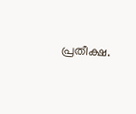പ്രതീക്ഷ.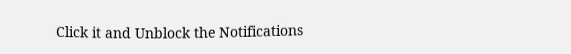Click it and Unblock the Notifications